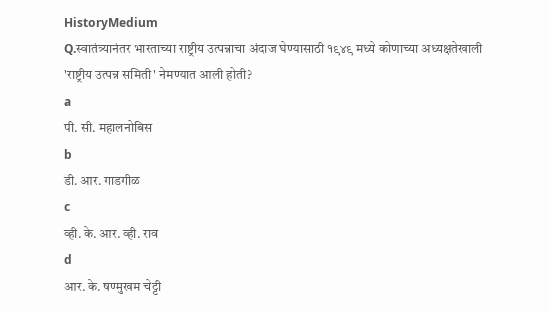HistoryMedium
Q.स्वातंत्र्यानंतर भारताच्या राष्ट्रीय उत्पन्नाचा अंदाज घेण्यासाठी १९४९ मध्ये कोणाच्या अध्यक्षतेखाली 'राष्ट्रीय उत्पन्न समिती' नेमण्यात आली होती?
a
पी. सी. महालनोबिस
b
डी. आर. गाडगीळ
c
व्ही. के. आर. व्ही. राव
d
आर. के. षण्मुखम चेट्टी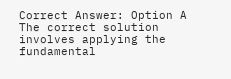Correct Answer: Option A
The correct solution involves applying the fundamental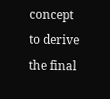concept to derive the final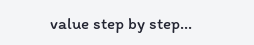value step by step...